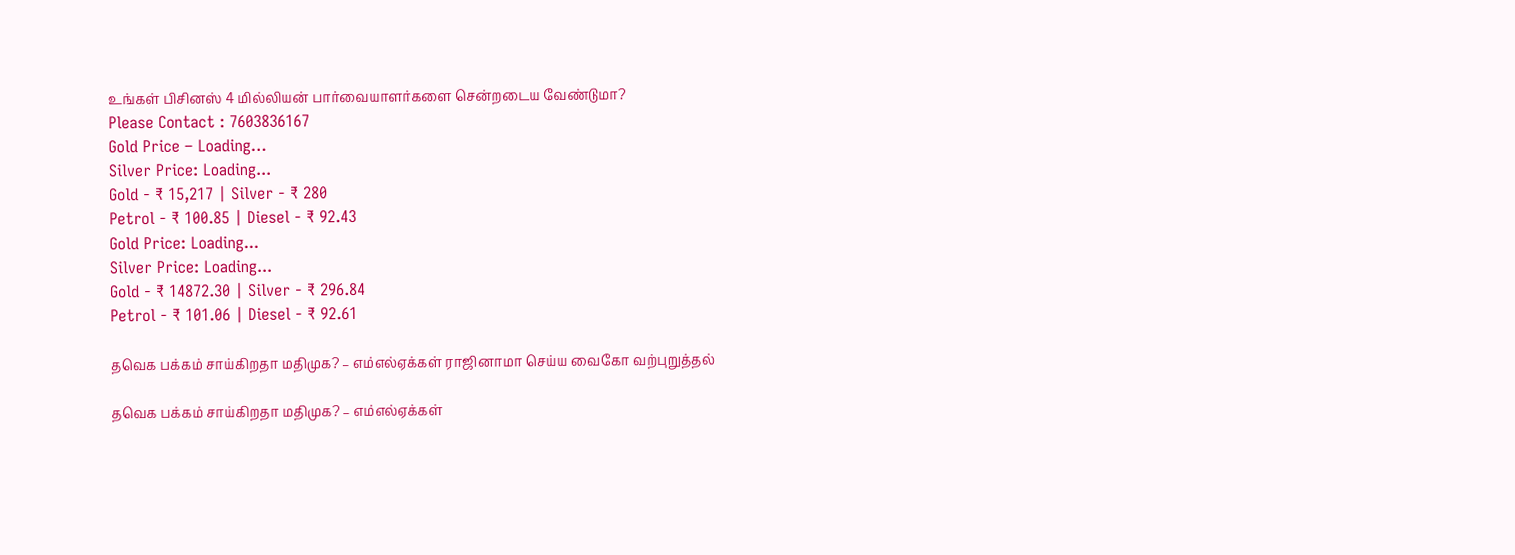உங்கள் பிசினஸ் 4 மில்லியன் பார்வையாளர்களை சென்றடைய வேண்டுமா?
Please Contact : 7603836167
Gold Price – Loading…
Silver Price: Loading...
Gold - ₹ 15,217 | Silver - ₹ 280
Petrol - ₹ 100.85 | Diesel - ₹ 92.43
Gold Price: Loading...
Silver Price: Loading...
Gold - ₹ 14872.30 | Silver - ₹ 296.84
Petrol - ₹ 101.06 | Diesel - ₹ 92.61

தவெக பக்கம் சாய்கிறதா மதிமுக? – எம்எல்ஏக்கள் ராஜினாமா செய்ய வைகோ வற்புறுத்தல்

தவெக பக்கம் சாய்கிறதா மதிமுக? – எம்எல்ஏக்கள்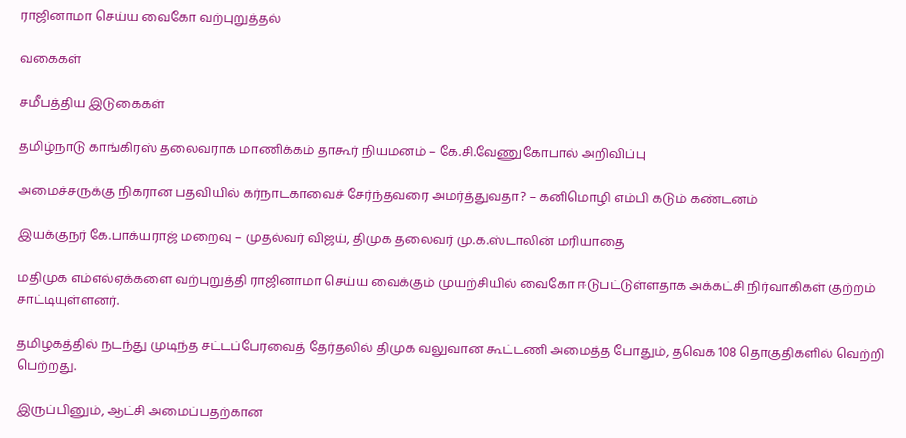ராஜினாமா செய்ய வைகோ வற்புறுத்தல்

வகைகள்

சமீபத்திய இடுகைகள்

தமிழ்நாடு காங்கிரஸ் தலைவராக மாணிக்கம் தாகூர் நியமனம் – கே.சி.வேணுகோபால் அறிவிப்பு

அமைச்சருக்கு நிகரான பதவியில் கர்நாடகாவைச் சேர்ந்தவரை அமர்த்துவதா? – கனிமொழி எம்பி கடும் கண்டனம்

இயக்குநர் கே.பாக்யராஜ் மறைவு – முதல்வர் விஜய், திமுக தலைவர் மு.க.ஸ்டாலின் மரியாதை

மதிமுக எம்எல்ஏக்களை வற்புறுத்தி ராஜினாமா செய்ய வைக்கும் முயற்சியில் வைகோ ஈடுபட்டுள்ளதாக அக்கட்சி நிர்வாகிகள் குற்றம் சாட்டியுள்ளனர்.

தமிழகத்தில் நடந்து முடிந்த சட்டப்பேரவைத் தேர்தலில் திமுக வலுவான கூட்டணி அமைத்த போதும், தவெக 108 தொகுதிகளில் வெற்றி பெற்றது.

இருப்பினும், ஆட்சி அமைப்பதற்கான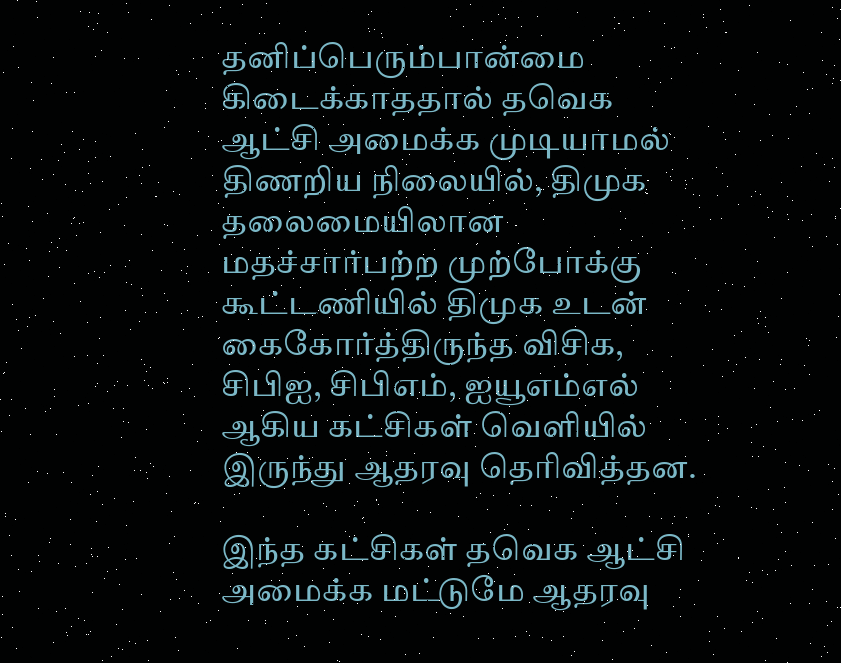தனிப்பெரும்பான்மை கிடைக்காததால் தவெக ஆட்சி அமைக்க முடியாமல் திணறிய நிலையில், திமுக தலைமையிலான மதச்சார்பற்ற முற்போக்கு கூட்டணியில் திமுக உடன் கைகோர்த்திருந்த விசிக, சிபிஐ, சிபிஎம், ஐயூஎம்எல் ஆகிய கட்சிகள் வெளியில் இருந்து ஆதரவு தெரிவித்தன.

இந்த கட்சிகள் தவெக ஆட்சி அமைக்க மட்டுமே ஆதரவு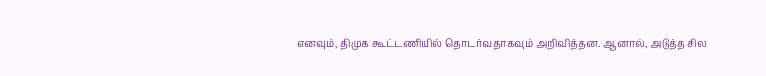எனவும், திமுக கூட்டணியில் தொடர்வதாகவும் அறிவித்தன. ஆனால், அடுத்த சில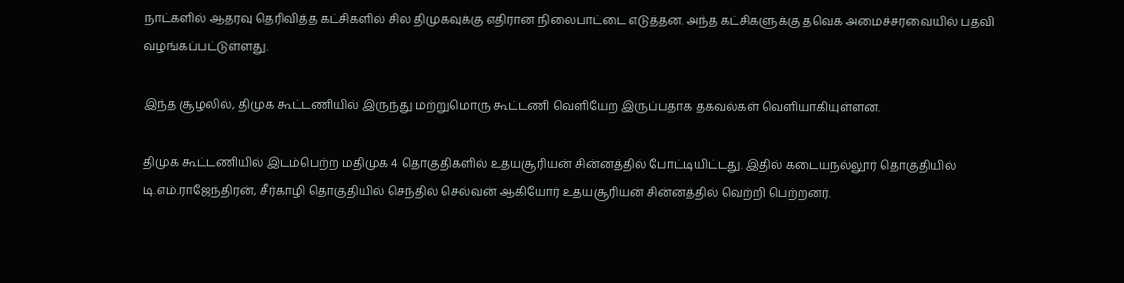நாட்களில் ஆதரவு தெரிவித்த கட்சிகளில் சில திமுகவுக்கு எதிரான நிலைபாட்டை எடுத்தன. அந்த கட்சிகளுக்கு தவெக அமைச்சரவையில் பதவி வழங்கப்பட்டுள்ளது.

இந்த சூழலில், திமுக கூட்டணியில் இருந்து மற்றுமொரு கூட்டணி வெளியேற இருப்பதாக தகவல்கள் வெளியாகியுள்ளன.

திமுக கூட்டணியில் இடம்பெற்ற மதிமுக 4 தொகுதிகளில் உதயசூரியன் சின்னத்தில் போட்டியிட்டது. இதில் கடையநல்லூர் தொகுதியில் டி.எம்.ராஜேந்திரன், சீர்காழி தொகுதியில் செந்தில் செல்வன் ஆகியோர் உதயசூரியன் சின்னத்தில் வெற்றி பெற்றனர்.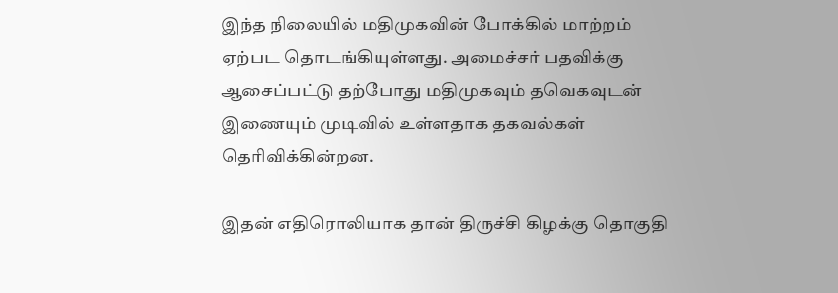இந்த நிலையில் மதிமுகவின் போக்கில் மாற்றம் ஏற்பட தொடங்கியுள்ளது. அமைச்சர் பதவிக்கு ஆசைப்பட்டு தற்போது மதிமுகவும் தவெகவுடன் இணையும் முடிவில் உள்ளதாக தகவல்கள் தெரிவிக்கின்றன.

இதன் எதிரொலியாக தான் திருச்சி கிழக்கு தொகுதி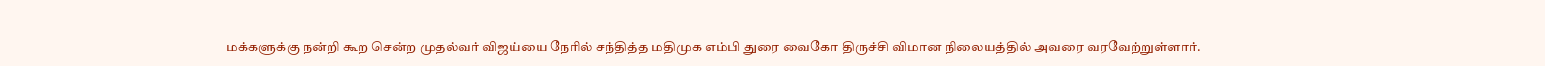மக்களுக்கு நன்றி கூற சென்ற முதல்வர் விஜய்யை நேரில் சந்தித்த மதிமுக எம்பி துரை வைகோ திருச்சி விமான நிலையத்தில் அவரை வரவேற்றுள்ளார்.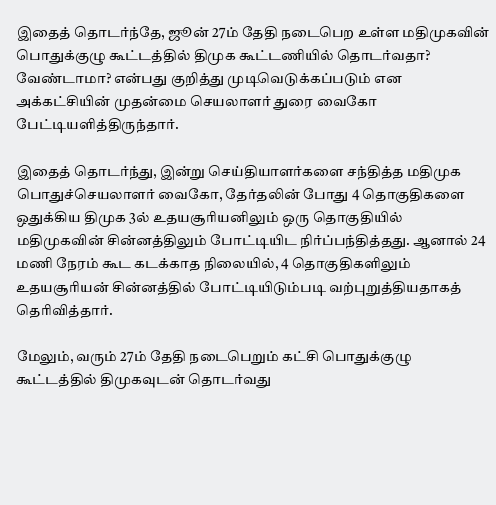இதைத் தொடர்ந்தே, ஜூன் 27ம் தேதி நடைபெற உள்ள மதிமுகவின் பொதுக்குழு கூட்டத்தில் திமுக கூட்டணியில் தொடர்வதா? வேண்டாமா? என்பது குறித்து முடிவெடுக்கப்படும் என அக்கட்சியின் முதன்மை செயலாளர் துரை வைகோ பேட்டியளித்திருந்தார்.

இதைத் தொடர்ந்து, இன்று செய்தியாளர்களை சந்தித்த மதிமுக பொதுச்செயலாளர் வைகோ, தேர்தலின் போது 4 தொகுதிகளை ஒதுக்கிய திமுக 3ல் உதயசூரியனிலும் ஒரு தொகுதியில் மதிமுகவின் சின்னத்திலும் போட்டியிட நிர்ப்பந்தித்தது. ஆனால் 24 மணி நேரம் கூட கடக்காத நிலையில், 4 தொகுதிகளிலும் உதயசூரியன் சின்னத்தில் போட்டியிடும்படி வற்புறுத்தியதாகத் தெரிவித்தார்.

மேலும், வரும் 27ம் தேதி நடைபெறும் கட்சி பொதுக்குழு கூட்டத்தில் திமுகவுடன் தொடர்வது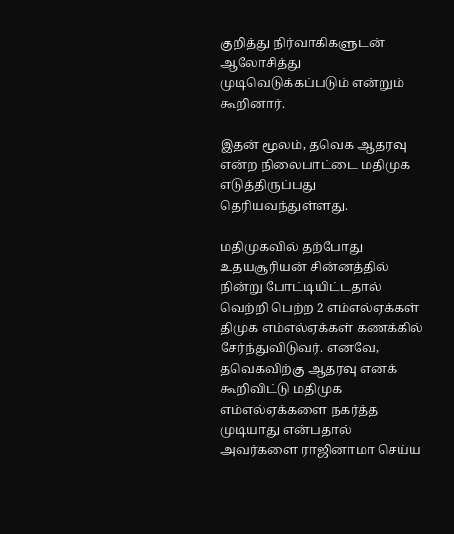குறித்து நிர்வாகிகளுடன் ஆலோசித்து முடிவெடுக்கப்படும் என்றும் கூறினார்.

இதன் மூலம், தவெக ஆதரவு என்ற நிலைபாட்டை மதிமுக எடுத்திருப்பது தெரியவந்துள்ளது.

மதிமுகவில் தற்போது உதயசூரியன் சின்னத்தில் நின்று போட்டியிட்டதால் வெற்றி பெற்ற 2 எம்எல்ஏக்கள் திமுக எம்எல்ஏக்கள் கணக்கில் சேர்ந்துவிடுவர். எனவே, தவெகவிற்கு ஆதரவு எனக் கூறிவிட்டு மதிமுக எம்எல்ஏக்களை நகர்த்த முடியாது என்பதால் அவர்களை ராஜினாமா செய்ய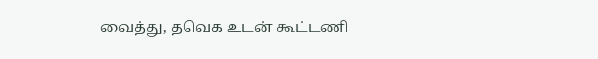வைத்து, தவெக உடன் கூட்டணி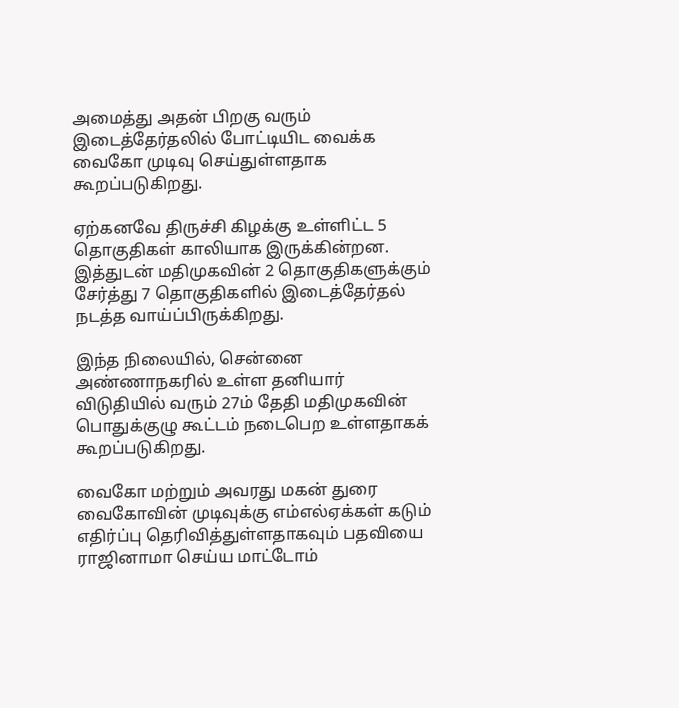அமைத்து அதன் பிறகு வரும் இடைத்தேர்தலில் போட்டியிட வைக்க வைகோ முடிவு செய்துள்ளதாக கூறப்படுகிறது.

ஏற்கனவே திருச்சி கிழக்கு உள்ளிட்ட 5 தொகுதிகள் காலியாக இருக்கின்றன. இத்துடன் மதிமுகவின் 2 தொகுதிகளுக்கும் சேர்த்து 7 தொகுதிகளில் இடைத்தேர்தல் நடத்த வாய்ப்பிருக்கிறது.

இந்த நிலையில், சென்னை அண்ணாநகரில் உள்ள தனியார் விடுதியில் வரும் 27ம் தேதி மதிமுகவின் பொதுக்குழு கூட்டம் நடைபெற உள்ளதாகக் கூறப்படுகிறது.

வைகோ மற்றும் அவரது மகன் துரை வைகோவின் முடிவுக்கு எம்எல்ஏக்கள் கடும் எதிர்ப்பு தெரிவித்துள்ளதாகவும் பதவியை ராஜினாமா செய்ய மாட்டோம்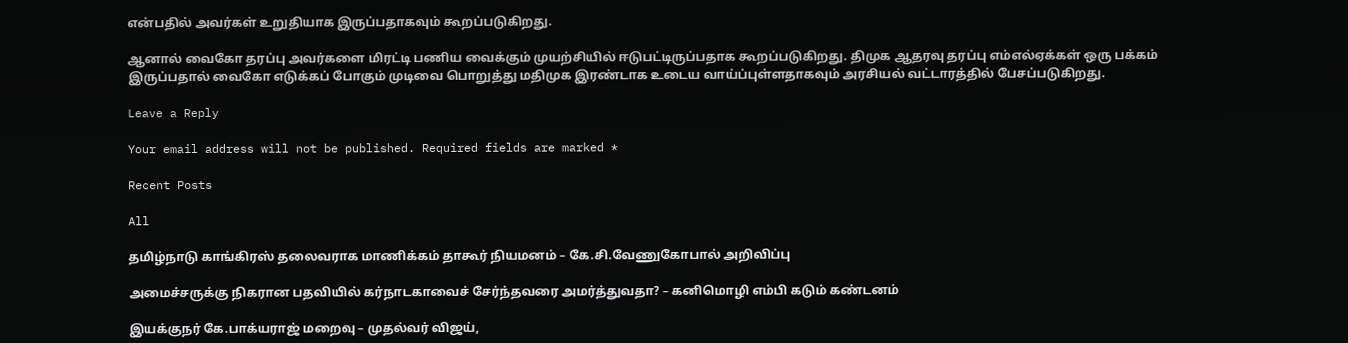என்பதில் அவர்கள் உறுதியாக இருப்பதாகவும் கூறப்படுகிறது.

ஆனால் வைகோ தரப்பு அவர்களை மிரட்டி பணிய வைக்கும் முயற்சியில் ஈடுபட்டிருப்பதாக கூறப்படுகிறது. திமுக ஆதரவு தரப்பு எம்எல்ஏக்கள் ஒரு பக்கம் இருப்பதால் வைகோ எடுக்கப் போகும் முடிவை பொறுத்து மதிமுக இரண்டாக உடைய வாய்ப்புள்ளதாகவும் அரசியல் வட்டாரத்தில் பேசப்படுகிறது.

Leave a Reply

Your email address will not be published. Required fields are marked *

Recent Posts

All

தமிழ்நாடு காங்கிரஸ் தலைவராக மாணிக்கம் தாகூர் நியமனம் – கே.சி.வேணுகோபால் அறிவிப்பு

அமைச்சருக்கு நிகரான பதவியில் கர்நாடகாவைச் சேர்ந்தவரை அமர்த்துவதா? – கனிமொழி எம்பி கடும் கண்டனம்

இயக்குநர் கே.பாக்யராஜ் மறைவு – முதல்வர் விஜய்,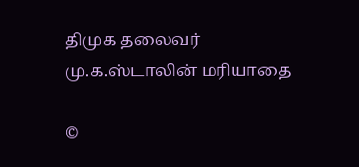திமுக தலைவர் மு.க.ஸ்டாலின் மரியாதை

©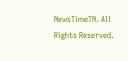NewsTimeTN. All Rights Reserved.